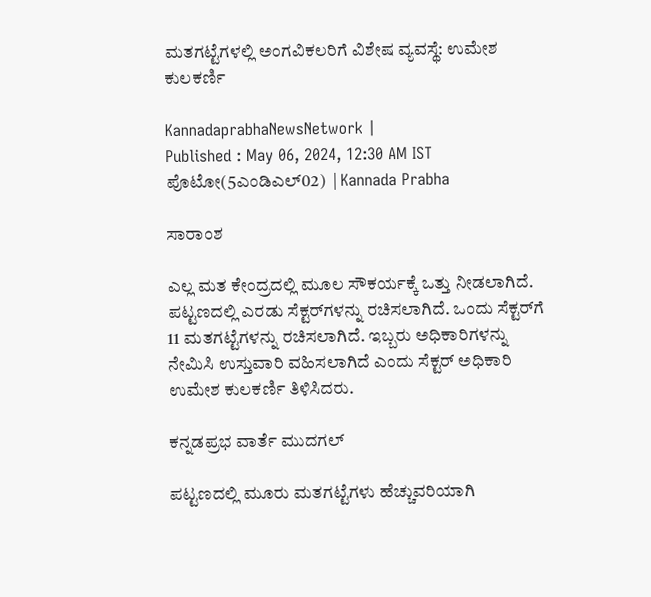ಮತಗಟ್ಟೆಗಳಲ್ಲಿ ಅಂಗವಿಕಲರಿಗೆ ವಿಶೇಷ ವ್ಯವಸ್ಥೆ: ಉಮೇಶ ಕುಲಕರ್ಣಿ

KannadaprabhaNewsNetwork |
Published : May 06, 2024, 12:30 AM IST
ಪೊಟೋ(5ಎಂಡಿಎಲ್02)  | Kannada Prabha

ಸಾರಾಂಶ

ಎಲ್ಲ ಮತ ಕೇಂದ್ರದಲ್ಲಿ ಮೂಲ ಸೌಕರ್ಯಕ್ಕೆ ಒತ್ತು ನೀಡಲಾಗಿದೆ. ಪಟ್ಟಣದಲ್ಲಿ ಎರಡು ಸೆಕ್ಟರ್‌ಗಳನ್ನು ರಚಿಸಲಾಗಿದೆ. ಒಂದು ಸೆಕ್ಟರ್‌ಗೆ 11 ಮತಗಟ್ಟೆಗಳನ್ನು ರಚಿಸಲಾಗಿದೆ. ಇಬ್ಬರು ಅಧಿಕಾರಿಗಳನ್ನು ನೇಮಿಸಿ ಉಸ್ತುವಾರಿ ವಹಿಸಲಾಗಿದೆ ಎಂದು ಸೆಕ್ಟರ್‌ ಅಧಿಕಾರಿ ಉಮೇಶ ಕುಲಕರ್ಣಿ ತಿಳಿಸಿದರು.

ಕನ್ನಡಪ್ರಭ ವಾರ್ತೆ ಮುದಗಲ್

ಪಟ್ಟಣದಲ್ಲಿ ಮೂರು ಮತಗಟ್ಟೆಗಳು ಹೆಚ್ಚುವರಿಯಾಗಿ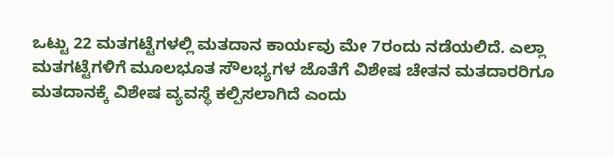ಒಟ್ಟು 22 ಮತಗಟ್ಟೆಗಳಲ್ಲಿ ಮತದಾನ ಕಾರ್ಯವು ಮೇ 7ರಂದು ನಡೆಯಲಿದೆ. ಎಲ್ಲಾ ಮತಗಟ್ಟೆಗಳಿಗೆ ಮೂಲಭೂತ ಸೌಲಭ್ಯಗಳ ಜೊತೆಗೆ ವಿಶೇಷ ಚೇತನ ಮತದಾರರಿಗೂ ಮತದಾನಕ್ಕೆ ವಿಶೇಷ ವ್ಯವಸ್ಥೆ ಕಲ್ಪಿಸಲಾಗಿದೆ ಎಂದು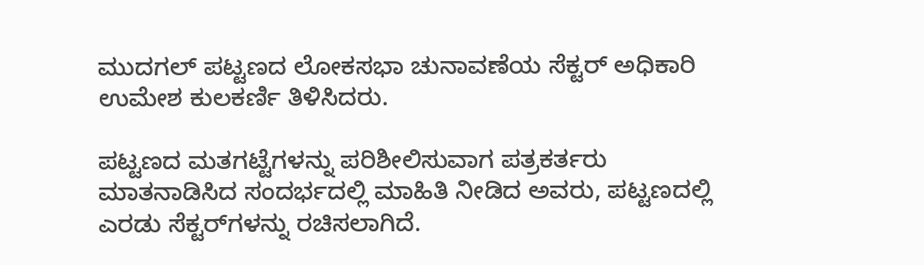ಮುದಗಲ್ ಪಟ್ಟಣದ ಲೋಕಸಭಾ ಚುನಾವಣೆಯ ಸೆಕ್ಟರ್‌ ಅಧಿಕಾರಿ ಉಮೇಶ ಕುಲಕರ್ಣಿ ತಿಳಿಸಿದರು.

ಪಟ್ಟಣದ ಮತಗಟ್ಟೆಗಳನ್ನು ಪರಿಶೀಲಿಸುವಾಗ ಪತ್ರಕರ್ತರು ಮಾತನಾಡಿಸಿದ ಸಂದರ್ಭದಲ್ಲಿ ಮಾಹಿತಿ ನೀಡಿದ ಅವರು, ಪಟ್ಟಣದಲ್ಲಿ ಎರಡು ಸೆಕ್ಟರ್‌ಗಳನ್ನು ರಚಿಸಲಾಗಿದೆ.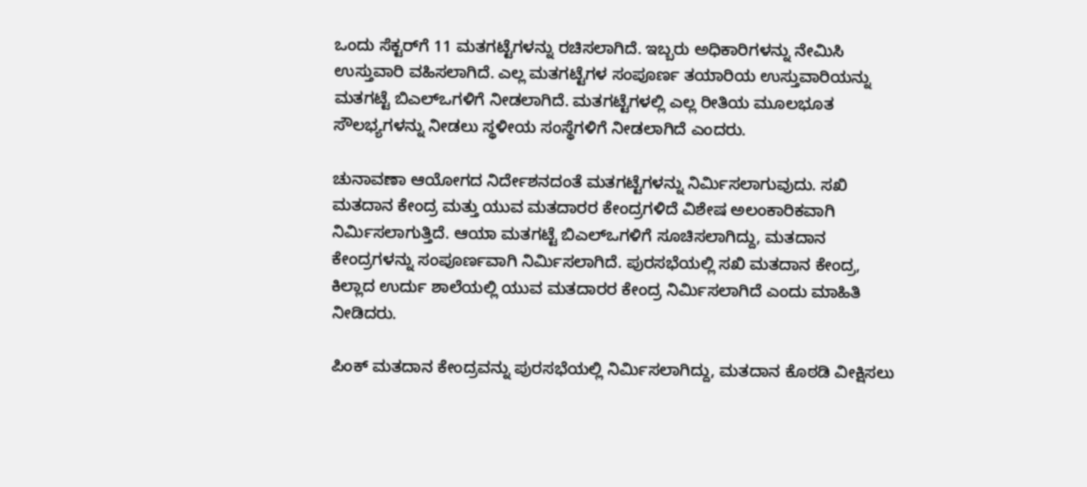ಒಂದು ಸೆಕ್ಟರ್‌ಗೆ 11 ಮತಗಟ್ಟೆಗಳನ್ನು ರಚಿಸಲಾಗಿದೆ. ಇಬ್ಬರು ಅಧಿಕಾರಿಗಳನ್ನು ನೇಮಿಸಿ ಉಸ್ತುವಾರಿ ವಹಿಸಲಾಗಿದೆ. ಎಲ್ಲ ಮತಗಟ್ಟೆಗಳ ಸಂಪೂರ್ಣ ತಯಾರಿಯ ಉಸ್ತುವಾರಿಯನ್ನು ಮತಗಟ್ಟೆ ಬಿಎಲ್‌ಒಗಳಿಗೆ ನೀಡಲಾಗಿದೆ. ಮತಗಟ್ಟೆಗಳಲ್ಲಿ ಎಲ್ಲ ರೀತಿಯ ಮೂಲಭೂತ ಸೌಲಭ್ಯಗಳನ್ನು ನೀಡಲು ಸ್ಥಳೀಯ ಸಂಸ್ಥೆಗಳಿಗೆ ನೀಡಲಾಗಿದೆ ಎಂದರು.

ಚುನಾವಣಾ ಆಯೋಗದ ನಿರ್ದೇಶನದಂತೆ ಮತಗಟ್ಟೆಗಳನ್ನು ನಿರ್ಮಿಸಲಾಗುವುದು. ಸಖಿ ಮತದಾನ ಕೇಂದ್ರ ಮತ್ತು ಯುವ ಮತದಾರರ ಕೇಂದ್ರಗಳಿದೆ ವಿಶೇಷ ಅಲಂಕಾರಿಕವಾಗಿ ನಿರ್ಮಿಸಲಾಗುತ್ತಿದೆ. ಆಯಾ ಮತಗಟ್ಟೆ ಬಿಎಲ್‌ಒಗಳಿಗೆ ಸೂಚಿಸಲಾಗಿದ್ದು, ಮತದಾನ ಕೇಂದ್ರಗಳನ್ನು ಸಂಪೂರ್ಣವಾಗಿ ನಿರ್ಮಿಸಲಾಗಿದೆ. ಪುರಸಭೆಯಲ್ಲಿ ಸಖಿ ಮತದಾನ ಕೇಂದ್ರ, ಕಿಲ್ಲಾದ ಉರ್ದು ಶಾಲೆಯಲ್ಲಿ ಯುವ ಮತದಾರರ ಕೇಂದ್ರ ನಿರ್ಮಿಸಲಾಗಿದೆ ಎಂದು ಮಾಹಿತಿ ನೀಡಿದರು.

ಪಿಂಕ್ ಮತದಾನ ಕೇಂದ್ರವನ್ನು ಪುರಸಭೆಯಲ್ಲಿ ನಿರ್ಮಿಸಲಾಗಿದ್ದು, ಮತದಾನ ಕೊಠಡಿ ವೀಕ್ಷಿಸಲು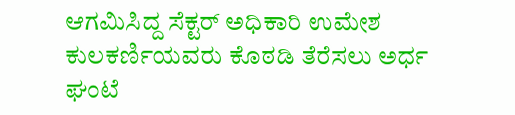ಆಗಮಿಸಿದ್ದ ಸೆಕ್ಟರ್‌ ಅಧಿಕಾರಿ ಉಮೇಶ ಕುಲಕರ್ಣಿಯವರು ಕೊಠಡಿ ತೆರೆಸಲು ಅರ್ಧ ಘಂಟೆ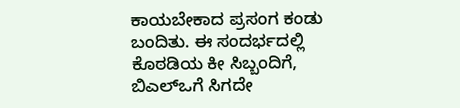ಕಾಯಬೇಕಾದ ಪ್ರಸಂಗ ಕಂಡು ಬಂದಿತು. ಈ ಸಂದರ್ಭದಲ್ಲಿ ಕೊಠಡಿಯ ಕೀ ಸಿಬ್ಬಂದಿಗೆ, ಬಿಎಲ್‌ಒಗೆ ಸಿಗದೇ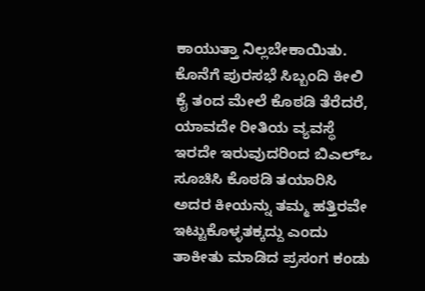ಕಾಯುತ್ತಾ ನಿಲ್ಲಬೇಕಾಯಿತು. ಕೊನೆಗೆ ಪುರಸಭೆ ಸಿಬ್ಬಂದಿ ಕೀಲಿ ಕೈ ತಂದ ಮೇಲೆ ಕೊಠಡಿ ತೆರೆದರೆ, ಯಾವದೇ ರೀತಿಯ ವ್ಯವಸ್ಥೆ ಇರದೇ ಇರುವುದರಿಂದ ಬಿಎಲ್‌ಒ ಸೂಚಿಸಿ ಕೊಠಡಿ ತಯಾರಿಸಿ ಅದರ ಕೀಯನ್ನು ತಮ್ಮ ಹತ್ತಿರವೇ ಇಟ್ಟುಕೊಳ್ಳತಕ್ಕದ್ದು ಎಂದು ತಾಕೀತು ಮಾಡಿದ ಪ್ರಸಂಗ ಕಂಡು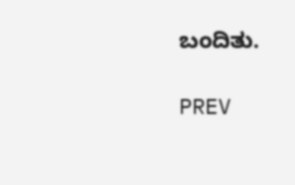ಬಂದಿತು.

PREV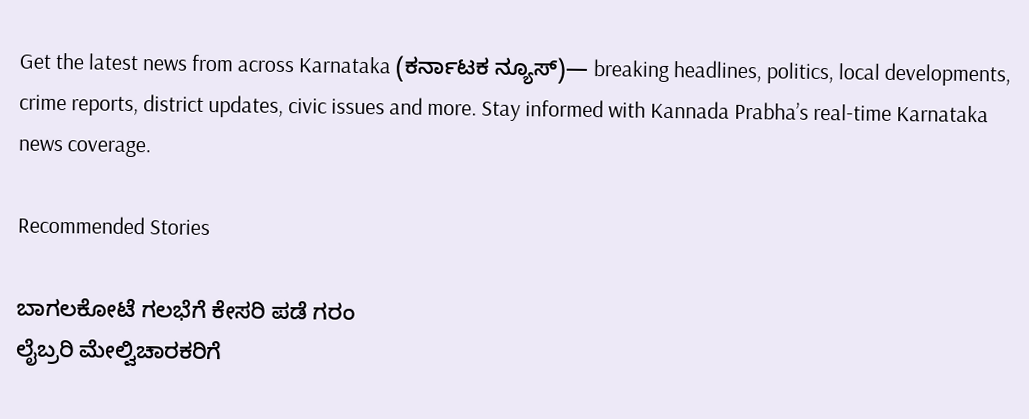Get the latest news from across Karnataka (ಕರ್ನಾಟಕ ನ್ಯೂಸ್)— breaking headlines, politics, local developments, crime reports, district updates, civic issues and more. Stay informed with Kannada Prabha’s real‑time Karnataka news coverage.

Recommended Stories

ಬಾಗಲಕೋಟೆ ಗಲಭೆಗೆ ಕೇಸರಿ ಪಡೆ ಗರಂ
ಲೈಬ್ರರಿ ಮೇಲ್ವಿಚಾರಕರಿಗೆ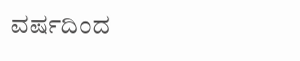ವರ್ಷದಿಂದ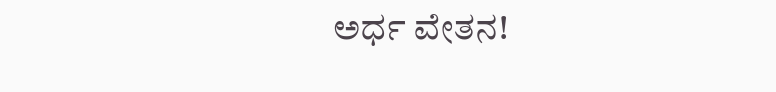ಅರ್ಧ ವೇತನ!